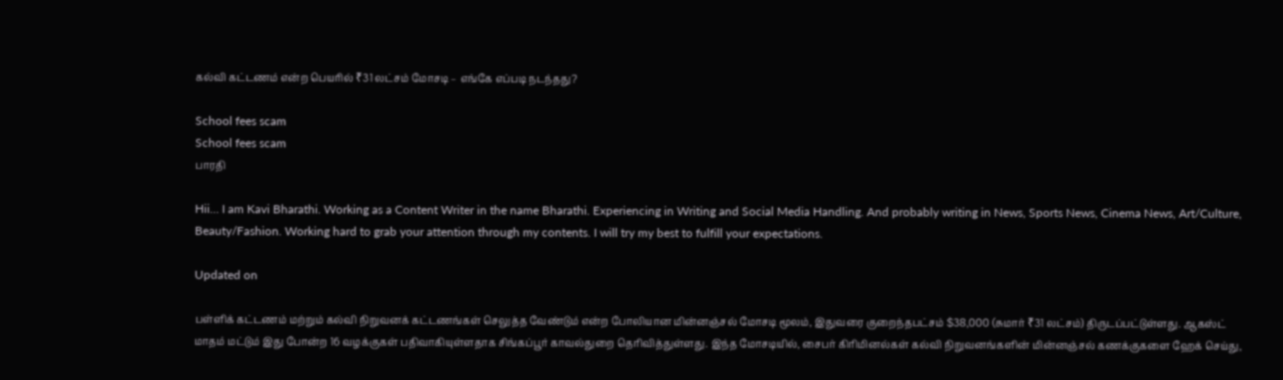கல்வி கட்டணம் என்ற பெயரில் ₹31 லட்சம் மோசடி – எங்கே எப்படி நடந்தது?

School fees scam
School fees scam
பாரதி

Hii… I am Kavi Bharathi. Working as a Content Writer in the name Bharathi. Experiencing in Writing and Social Media Handling. And probably writing in News, Sports News, Cinema News, Art/Culture, Beauty/Fashion. Working hard to grab your attention through my contents. I will try my best to fulfill your expectations.

Updated on

பள்ளிக் கட்டணம் மற்றும் கல்வி நிறுவனக் கட்டணங்கள் செலுத்த வேண்டும் என்ற போலியான மின்னஞ்சல் மோசடி மூலம், இதுவரை குறைந்தபட்சம் $38,000 (சுமார் ₹31 லட்சம்) திருடப்பட்டுள்ளது. ஆகஸ்ட் மாதம் மட்டும் இது போன்ற 16 வழக்குகள் பதிவாகியுள்ளதாக சிங்கப்பூர் காவல்துறை தெரிவித்துள்ளது. இந்த மோசடியில், சைபர் கிரிமினல்கள் கல்வி நிறுவனங்களின் மின்னஞ்சல் கணக்குகளை ஹேக் செய்து,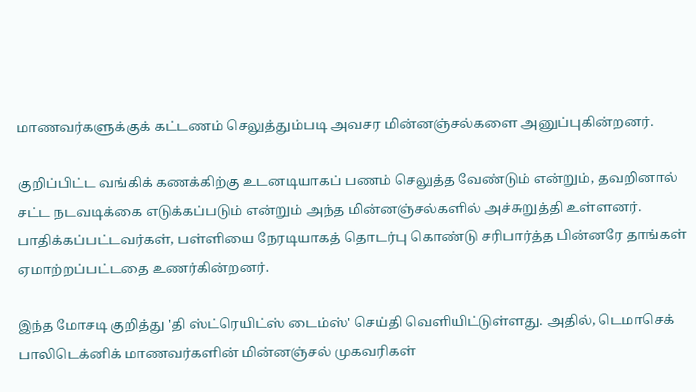மாணவர்களுக்குக் கட்டணம் செலுத்தும்படி அவசர மின்னஞ்சல்களை அனுப்புகின்றனர்.

குறிப்பிட்ட வங்கிக் கணக்கிற்கு உடனடியாகப் பணம் செலுத்த வேண்டும் என்றும், தவறினால் சட்ட நடவடிக்கை எடுக்கப்படும் என்றும் அந்த மின்னஞ்சல்களில் அச்சுறுத்தி உள்ளனர். பாதிக்கப்பட்டவர்கள், பள்ளியை நேரடியாகத் தொடர்பு கொண்டு சரிபார்த்த பின்னரே தாங்கள் ஏமாற்றப்பட்டதை உணர்கின்றனர்.

இந்த மோசடி குறித்து 'தி ஸ்ட்ரெயிட்ஸ் டைம்ஸ்' செய்தி வெளியிட்டுள்ளது. அதில், டெமாசெக் பாலிடெக்னிக் மாணவர்களின் மின்னஞ்சல் முகவரிகள்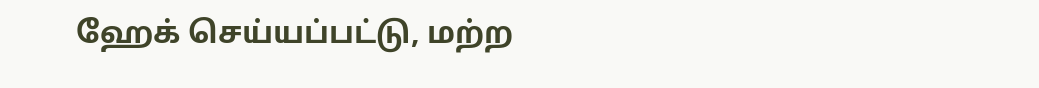ஹேக் செய்யப்பட்டு, மற்ற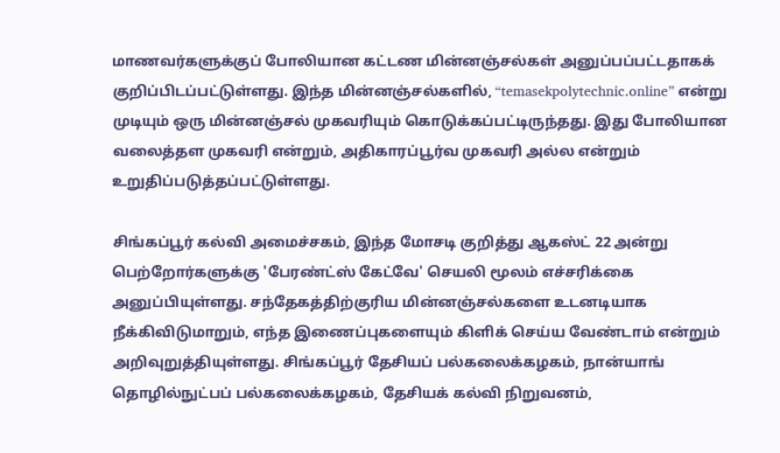மாணவர்களுக்குப் போலியான கட்டண மின்னஞ்சல்கள் அனுப்பப்பட்டதாகக் குறிப்பிடப்பட்டுள்ளது. இந்த மின்னஞ்சல்களில், “temasekpolytechnic.online” என்று முடியும் ஒரு மின்னஞ்சல் முகவரியும் கொடுக்கப்பட்டிருந்தது. இது போலியான வலைத்தள முகவரி என்றும், அதிகாரப்பூர்வ முகவரி அல்ல என்றும் உறுதிப்படுத்தப்பட்டுள்ளது.

சிங்கப்பூர் கல்வி அமைச்சகம், இந்த மோசடி குறித்து ஆகஸ்ட் 22 அன்று பெற்றோர்களுக்கு 'பேரண்ட்ஸ் கேட்வே' செயலி மூலம் எச்சரிக்கை அனுப்பியுள்ளது. சந்தேகத்திற்குரிய மின்னஞ்சல்களை உடனடியாக நீக்கிவிடுமாறும், எந்த இணைப்புகளையும் கிளிக் செய்ய வேண்டாம் என்றும் அறிவுறுத்தியுள்ளது. சிங்கப்பூர் தேசியப் பல்கலைக்கழகம், நான்யாங் தொழில்நுட்பப் பல்கலைக்கழகம், தேசியக் கல்வி நிறுவனம்,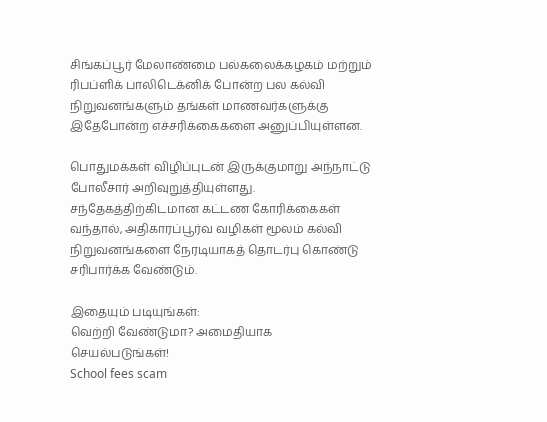சிங்கப்பூர் மேலாண்மை பல்கலைக்கழகம் மற்றும் ரிபப்ளிக் பாலிடெக்னிக் போன்ற பல கல்வி நிறுவனங்களும் தங்கள் மாணவர்களுக்கு இதேபோன்ற எச்சரிக்கைகளை அனுப்பியுள்ளன.

பொதுமக்கள் விழிப்புடன் இருக்குமாறு அந்நாட்டு போலீசார் அறிவுறுத்தியுள்ளது. சந்தேகத்திற்கிடமான கட்டண கோரிக்கைகள் வந்தால், அதிகாரப்பூர்வ வழிகள் மூலம் கல்வி நிறுவனங்களை நேரடியாகத் தொடர்பு கொண்டு சரிபார்க்க வேண்டும்.

இதையும் படியுங்கள்:
வெற்றி வேண்டுமா? அமைதியாக செயல்படுங்கள்!
School fees scam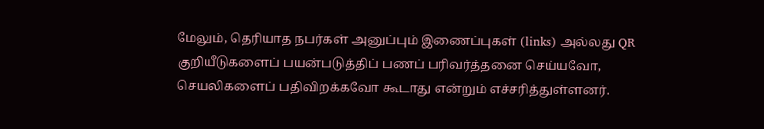மேலும், தெரியாத நபர்கள் அனுப்பும் இணைப்புகள் (links) அல்லது QR குறியீடுகளைப் பயன்படுத்திப் பணப் பரிவர்த்தனை செய்யவோ, செயலிகளைப் பதிவிறக்கவோ கூடாது என்றும் எச்சரித்துள்ளனர்.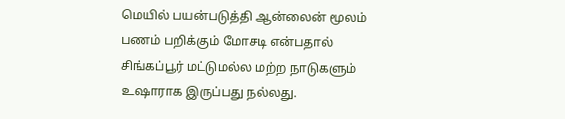மெயில் பயன்படுத்தி ஆன்லைன் மூலம் பணம் பறிக்கும் மோசடி என்பதால் சிங்கப்பூர் மட்டுமல்ல மற்ற நாடுகளும் உஷாராக இருப்பது நல்லது.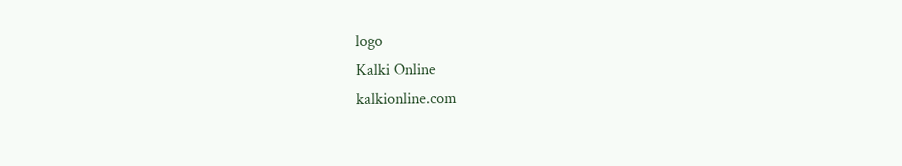logo
Kalki Online
kalkionline.com